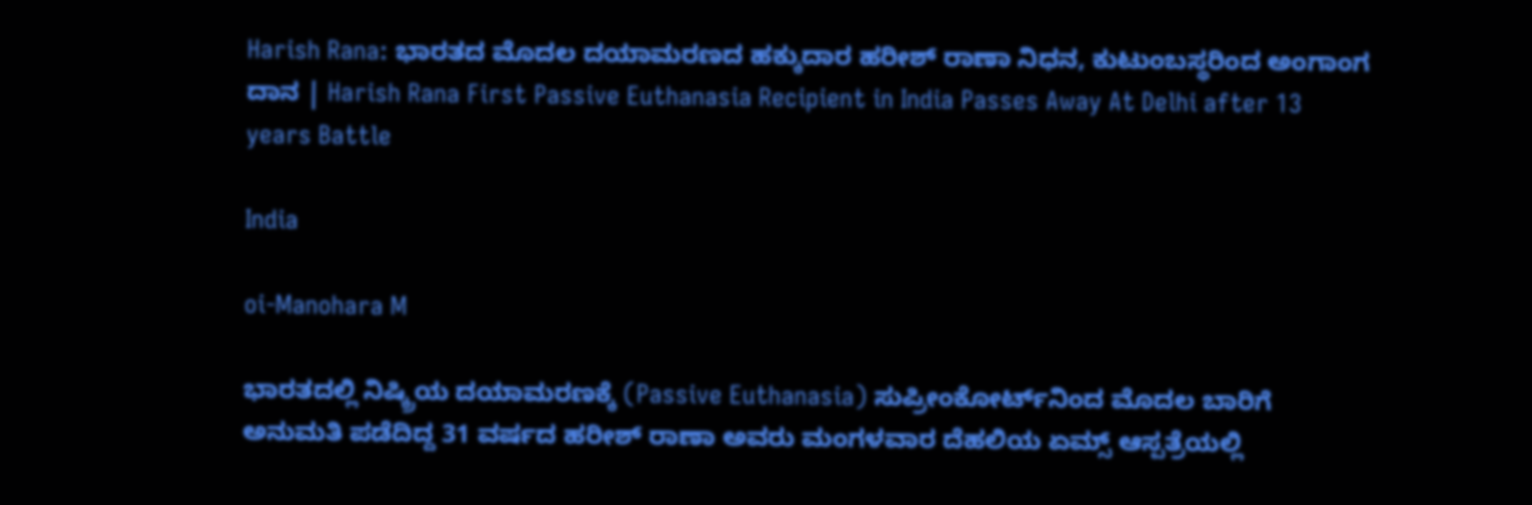Harish Rana: ಭಾರತದ ಮೊದಲ ದಯಾಮರಣದ ಹಕ್ಕುದಾರ ಹರೀಶ್ ರಾಣಾ ನಿಧನ, ಕುಟುಂಬಸ್ಥರಿಂದ ಅಂಗಾಂಗ ದಾನ | Harish Rana First Passive Euthanasia Recipient in India Passes Away At Delhi after 13 years Battle

India

oi-Manohara M

ಭಾರತದಲ್ಲಿ ನಿಷ್ಕ್ರಿಯ ದಯಾಮರಣಕ್ಕೆ (Passive Euthanasia) ಸುಪ್ರೀಂಕೋರ್ಟ್‌ನಿಂದ ಮೊದಲ ಬಾರಿಗೆ ಅನುಮತಿ ಪಡೆದಿದ್ದ 31 ವರ್ಷದ ಹರೀಶ್ ರಾಣಾ ಅವರು ಮಂಗಳವಾರ ದೆಹಲಿಯ ಏಮ್ಸ್ ಆಸ್ಪತ್ರೆಯಲ್ಲಿ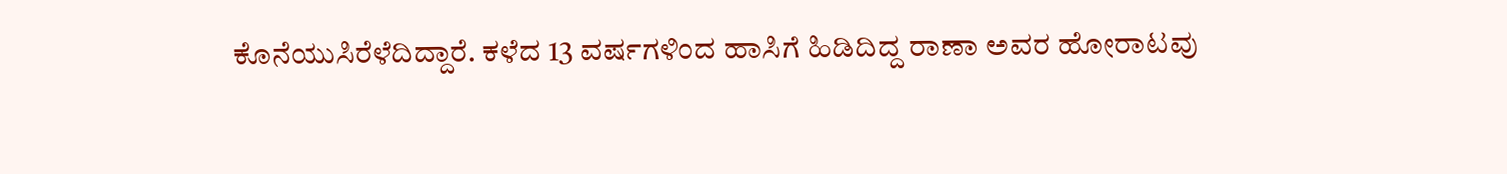ಕೊನೆಯುಸಿರೆಳೆದಿದ್ದಾರೆ. ಕಳೆದ 13 ವರ್ಷಗಳಿಂದ ಹಾಸಿಗೆ ಹಿಡಿದಿದ್ದ ರಾಣಾ ಅವರ ಹೋರಾಟವು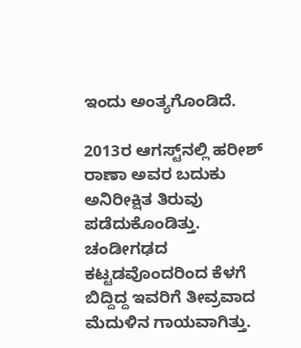ಇಂದು ಅಂತ್ಯಗೊಂಡಿದೆ.

2013ರ ಆಗಸ್ಟ್‌ನಲ್ಲಿ ಹರೀಶ್ ರಾಣಾ ಅವರ ಬದುಕು ಅನಿರೀಕ್ಷಿತ ತಿರುವು ಪಡೆದುಕೊಂಡಿತ್ತು. ಚಂಡೀಗಢದ ಕಟ್ಟಡವೊಂದರಿಂದ ಕೆಳಗೆ ಬಿದ್ದಿದ್ದ ಇವರಿಗೆ ತೀವ್ರವಾದ ಮೆದುಳಿನ ಗಾಯವಾಗಿತ್ತು.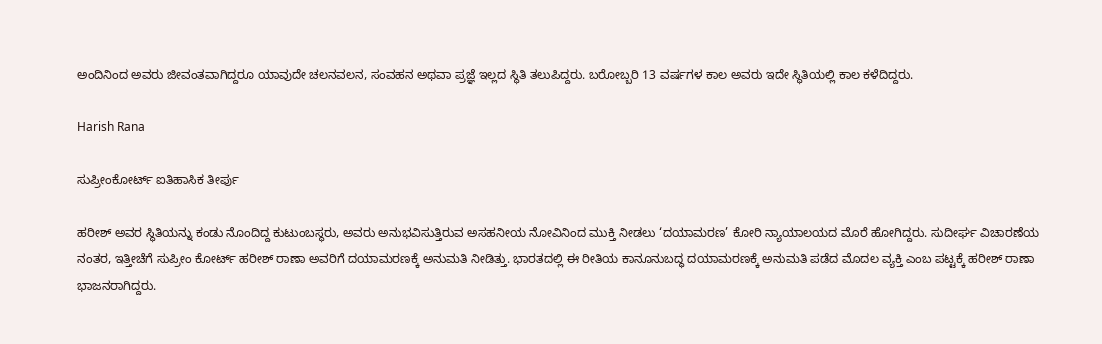ಅಂದಿನಿಂದ ಅವರು ಜೀವಂತವಾಗಿದ್ದರೂ ಯಾವುದೇ ಚಲನವಲನ, ಸಂವಹನ ಅಥವಾ ಪ್ರಜ್ಞೆ ಇಲ್ಲದ ಸ್ಥಿತಿ ತಲುಪಿದ್ದರು. ಬರೋಬ್ಬರಿ 13 ವರ್ಷಗಳ ಕಾಲ ಅವರು ಇದೇ ಸ್ಥಿತಿಯಲ್ಲಿ ಕಾಲ ಕಳೆದಿದ್ದರು.

Harish Rana

ಸುಪ್ರೀಂಕೋರ್ಟ್‌ ಐತಿಹಾಸಿಕ ತೀರ್ಪು

ಹರೀಶ್ ಅವರ ಸ್ಥಿತಿಯನ್ನು ಕಂಡು ನೊಂದಿದ್ದ ಕುಟುಂಬಸ್ಥರು, ಅವರು ಅನುಭವಿಸುತ್ತಿರುವ ಅಸಹನೀಯ ನೋವಿನಿಂದ ಮುಕ್ತಿ ನೀಡಲು ‘ದಯಾಮರಣ’ ಕೋರಿ ನ್ಯಾಯಾಲಯದ ಮೊರೆ ಹೋಗಿದ್ದರು. ಸುದೀರ್ಘ ವಿಚಾರಣೆಯ ನಂತರ, ಇತ್ತೀಚೆಗೆ ಸುಪ್ರೀಂ ಕೋರ್ಟ್ ಹರೀಶ್ ರಾಣಾ ಅವರಿಗೆ ದಯಾಮರಣಕ್ಕೆ ಅನುಮತಿ ನೀಡಿತ್ತು. ಭಾರತದಲ್ಲಿ ಈ ರೀತಿಯ ಕಾನೂನುಬದ್ಧ ದಯಾಮರಣಕ್ಕೆ ಅನುಮತಿ ಪಡೆದ ಮೊದಲ ವ್ಯಕ್ತಿ ಎಂಬ ಪಟ್ಟಕ್ಕೆ ಹರೀಶ್ ರಾಣಾ ಭಾಜನರಾಗಿದ್ದರು.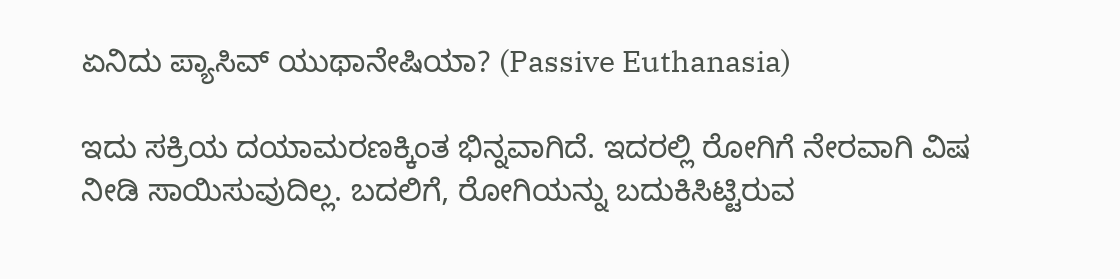ಏನಿದು ಪ್ಯಾಸಿವ್ ಯುಥಾನೇಷಿಯಾ? (Passive Euthanasia)

ಇದು ಸಕ್ರಿಯ ದಯಾಮರಣಕ್ಕಿಂತ ಭಿನ್ನವಾಗಿದೆ. ಇದರಲ್ಲಿ ರೋಗಿಗೆ ನೇರವಾಗಿ ವಿಷ ನೀಡಿ ಸಾಯಿಸುವುದಿಲ್ಲ. ಬದಲಿಗೆ, ರೋಗಿಯನ್ನು ಬದುಕಿಸಿಟ್ಟಿರುವ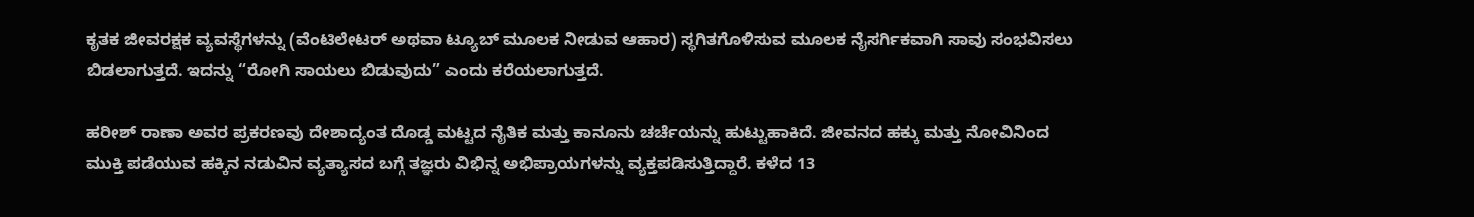ಕೃತಕ ಜೀವರಕ್ಷಕ ವ್ಯವಸ್ಥೆಗಳನ್ನು (ವೆಂಟಿಲೇಟರ್ ಅಥವಾ ಟ್ಯೂಬ್ ಮೂಲಕ ನೀಡುವ ಆಹಾರ) ಸ್ಥಗಿತಗೊಳಿಸುವ ಮೂಲಕ ನೈಸರ್ಗಿಕವಾಗಿ ಸಾವು ಸಂಭವಿಸಲು ಬಿಡಲಾಗುತ್ತದೆ. ಇದನ್ನು “ರೋಗಿ ಸಾಯಲು ಬಿಡುವುದು” ಎಂದು ಕರೆಯಲಾಗುತ್ತದೆ.

ಹರೀಶ್ ರಾಣಾ ಅವರ ಪ್ರಕರಣವು ದೇಶಾದ್ಯಂತ ದೊಡ್ಡ ಮಟ್ಟದ ನೈತಿಕ ಮತ್ತು ಕಾನೂನು ಚರ್ಚೆಯನ್ನು ಹುಟ್ಟುಹಾಕಿದೆ. ಜೀವನದ ಹಕ್ಕು ಮತ್ತು ನೋವಿನಿಂದ ಮುಕ್ತಿ ಪಡೆಯುವ ಹಕ್ಕಿನ ನಡುವಿನ ವ್ಯತ್ಯಾಸದ ಬಗ್ಗೆ ತಜ್ಞರು ವಿಭಿನ್ನ ಅಭಿಪ್ರಾಯಗಳನ್ನು ವ್ಯಕ್ತಪಡಿಸುತ್ತಿದ್ದಾರೆ. ಕಳೆದ 13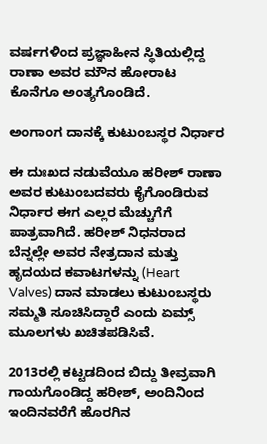ವರ್ಷಗಳಿಂದ ಪ್ರಜ್ಞಾಹೀನ ಸ್ಥಿತಿಯಲ್ಲಿದ್ದ ರಾಣಾ ಅವರ ಮೌನ ಹೋರಾಟ ಕೊನೆಗೂ ಅಂತ್ಯಗೊಂಡಿದೆ.

ಅಂಗಾಂಗ ದಾನಕ್ಕೆ ಕುಟುಂಬಸ್ಥರ ನಿರ್ಧಾರ

ಈ ದುಃಖದ ನಡುವೆಯೂ ಹರೀಶ್ ರಾಣಾ ಅವರ ಕುಟುಂಬದವರು ಕೈಗೊಂಡಿರುವ ನಿರ್ಧಾರ ಈಗ ಎಲ್ಲರ ಮೆಚ್ಚುಗೆಗೆ ಪಾತ್ರವಾಗಿದೆ. ಹರೀಶ್ ನಿಧನರಾದ ಬೆನ್ನಲ್ಲೇ ಅವರ ನೇತ್ರದಾನ ಮತ್ತು ಹೃದಯದ ಕವಾಟಗಳನ್ನು (Heart Valves) ದಾನ ಮಾಡಲು ಕುಟುಂಬಸ್ಥರು ಸಮ್ಮತಿ ಸೂಚಿಸಿದ್ದಾರೆ ಎಂದು ಏಮ್ಸ್ ಮೂಲಗಳು ಖಚಿತಪಡಿಸಿವೆ.

2013ರಲ್ಲಿ ಕಟ್ಟಡದಿಂದ ಬಿದ್ದು ತೀವ್ರವಾಗಿ ಗಾಯಗೊಂಡಿದ್ದ ಹರೀಶ್, ಅಂದಿನಿಂದ ಇಂದಿನವರೆಗೆ ಹೊರಗಿನ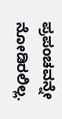ಪ್ರಪಂಚವನ್ನೇ ನೋಡಿರಲಿಲ್ಲ.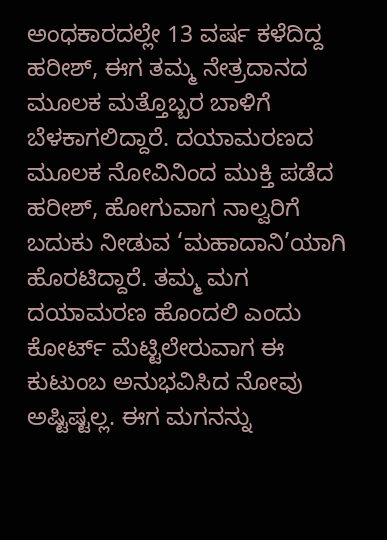ಅಂಧಕಾರದಲ್ಲೇ 13 ವರ್ಷ ಕಳೆದಿದ್ದ ಹರೀಶ್, ಈಗ ತಮ್ಮ ನೇತ್ರದಾನದ ಮೂಲಕ ಮತ್ತೊಬ್ಬರ ಬಾಳಿಗೆ ಬೆಳಕಾಗಲಿದ್ದಾರೆ. ದಯಾಮರಣದ ಮೂಲಕ ನೋವಿನಿಂದ ಮುಕ್ತಿ ಪಡೆದ ಹರೀಶ್, ಹೋಗುವಾಗ ನಾಲ್ವರಿಗೆ ಬದುಕು ನೀಡುವ ‘ಮಹಾದಾನಿ’ಯಾಗಿ ಹೊರಟಿದ್ದಾರೆ. ತಮ್ಮ ಮಗ ದಯಾಮರಣ ಹೊಂದಲಿ ಎಂದು ಕೋರ್ಟ್ ಮೆಟ್ಟಿಲೇರುವಾಗ ಈ ಕುಟುಂಬ ಅನುಭವಿಸಿದ ನೋವು ಅಷ್ಟಿಷ್ಟಲ್ಲ. ಈಗ ಮಗನನ್ನು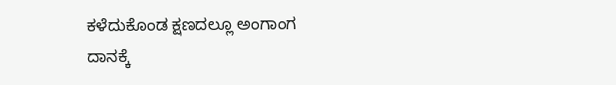ಕಳೆದುಕೊಂಡ ಕ್ಷಣದಲ್ಲೂ ಅಂಗಾಂಗ ದಾನಕ್ಕೆ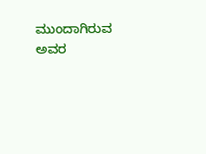ಮುಂದಾಗಿರುವ ಅವರ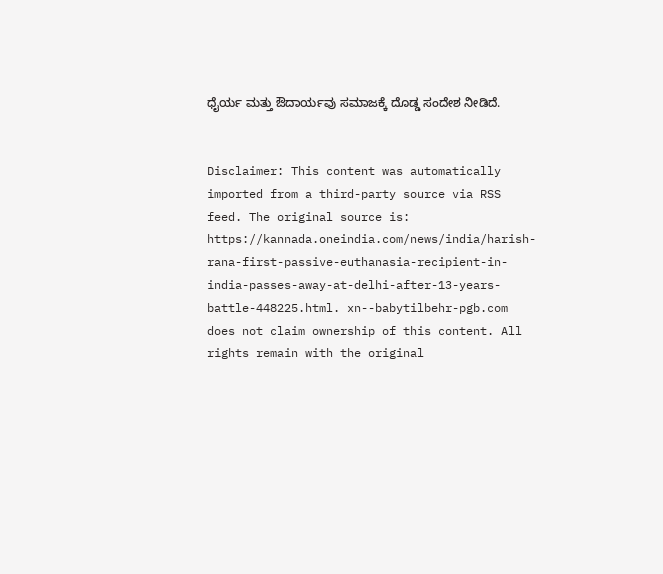ಧೈರ್ಯ ಮತ್ತು ಔದಾರ್ಯವು ಸಮಾಜಕ್ಕೆ ದೊಡ್ಡ ಸಂದೇಶ ನೀಡಿದೆ.


Disclaimer: This content was automatically imported from a third-party source via RSS feed. The original source is: https://kannada.oneindia.com/news/india/harish-rana-first-passive-euthanasia-recipient-in-india-passes-away-at-delhi-after-13-years-battle-448225.html. xn--babytilbehr-pgb.com does not claim ownership of this content. All rights remain with the original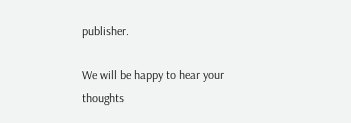publisher.

We will be happy to hear your thoughts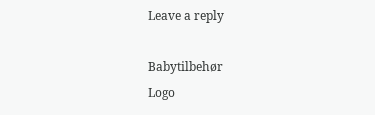Leave a reply

Babytilbehør
Logo